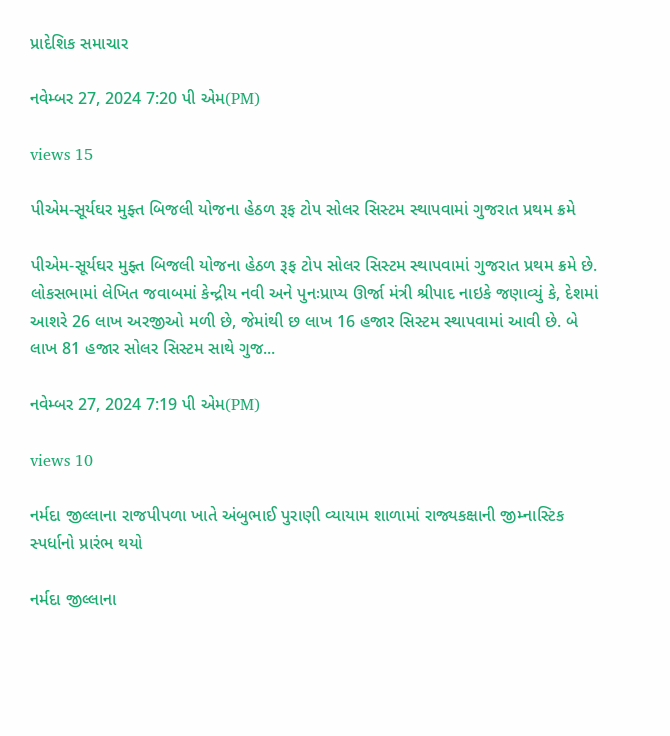પ્રાદેશિક સમાચાર

નવેમ્બર 27, 2024 7:20 પી એમ(PM)

views 15

પીએમ-સૂર્યઘર મુફ્ત બિજલી યોજના હેઠળ રૂફ ટોપ સોલર સિસ્ટમ સ્થાપવામાં ગુજરાત પ્રથમ ક્રમે

પીએમ-સૂર્યઘર મુફ્ત બિજલી યોજના હેઠળ રૂફ ટોપ સોલર સિસ્ટમ સ્થાપવામાં ગુજરાત પ્રથમ ક્રમે છે. લોકસભામાં લેખિત જવાબમાં કેન્દ્રીય નવી અને પુનઃપ્રાપ્ય ઊર્જા મંત્રી શ્રીપાદ નાઇકે જણાવ્યું કે, દેશમાં આશરે 26 લાખ અરજીઓ મળી છે, જેમાંથી છ લાખ 16 હજાર સિસ્ટમ સ્થાપવામાં આવી છે. બે લાખ 81 હજાર સોલર સિસ્ટમ સાથે ગુજ...

નવેમ્બર 27, 2024 7:19 પી એમ(PM)

views 10

નર્મદા જીલ્લાના રાજપીપળા ખાતે અંબુભાઈ પુરાણી વ્યાયામ શાળામાં રાજ્યકક્ષાની જીમ્નાસ્ટિક સ્પર્ધાનો પ્રારંભ થયો

નર્મદા જીલ્લાના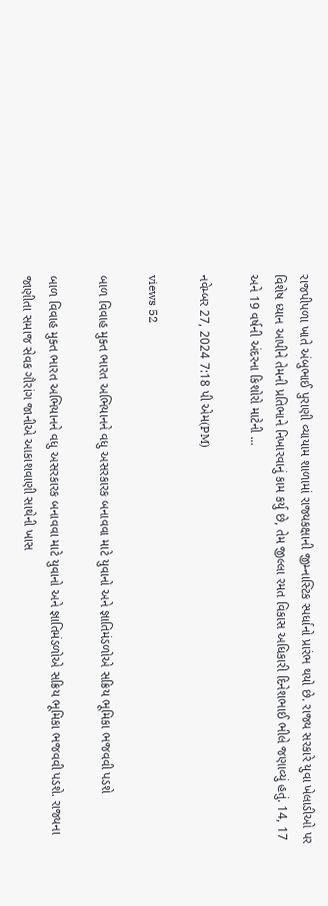રાજપીપળા ખાતે અંબુભાઈ પુરાણી વ્યાયામ શાળામાં રાજ્યકક્ષાની જીમ્નાસ્ટિક સ્પર્ધાનો પ્રારંભ થયો છે. રાજ્ય સરકારે યુવા ખેલાડીઓ પર વિશેષ ધ્યાન આપીને તેમની પ્રતિભાને નિખારવાનું કામ કર્યુ છે, તેમ જીલ્લા રમત વિકાસ અધિકારી દિનેશભાઈ ભીલે જણાવ્યું હતું. 14, 17 અને 19 વર્ષની અંદરના કિશોરો માટેની ...

નવેમ્બર 27, 2024 7:18 પી એમ(PM)

views 52

બાળ વિવાહ મુક્ત ભારત અભિયાનને વધુ અસરકારક બનાવવા માટે યુવાનો અને જ્ઞાતિમંડળોએ સક્રિય ભૂમિકા ભજવવી પડશે

બાળ વિવાહ મુક્ત ભારત અભિયાનને વધુ અસરકારક બનાવવા માટે યુવાનો અને જ્ઞાતિમંડળોએ સક્રિય ભૂમિકા ભજવવી પડશે. રાજ્યના જાણીતા સમાજ સેવક ગૌરાંગ જાનીએ આકાશવાણી સાથેની ખાસ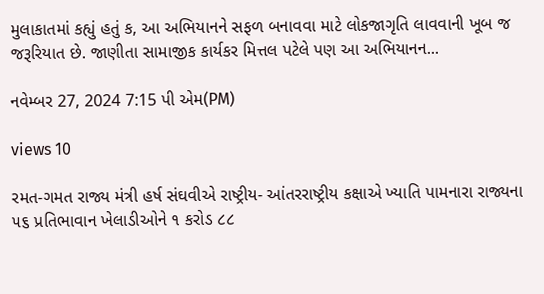મુલાકાતમાં કહ્યું હતું ક, આ અભિયાનને સફળ બનાવવા માટે લોકજાગૃતિ લાવવાની ખૂબ જ જરૂરિયાત છે. જાણીતા સામાજીક કાર્યકર મિત્તલ પટેલે પણ આ અભિયાનન...

નવેમ્બર 27, 2024 7:15 પી એમ(PM)

views 10

રમત-ગમત રાજ્ય મંત્રી હર્ષ સંઘવીએ રાષ્ટ્રીય- આંતરરાષ્ટ્રીય કક્ષાએ ખ્યાતિ પામનારા રાજ્યના ૫૬ પ્રતિભાવાન ખેલાડીઓને ૧ કરોડ ૮૮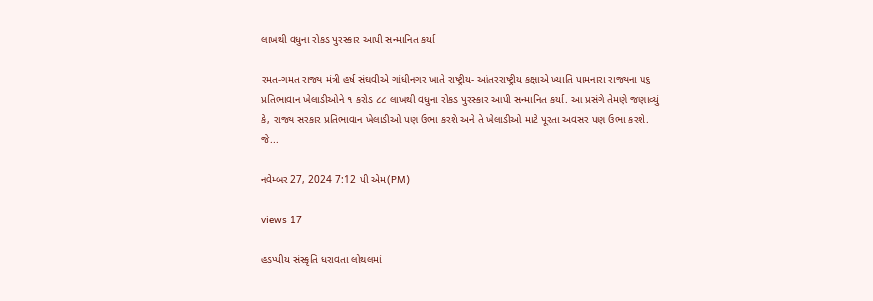લાખથી વધુના રોકડ પુરસ્કાર આપી સન્માનિત કર્યા

રમત-ગમત રાજ્ય મંત્રી હર્ષ સંઘવીએ ગાંધીનગર ખાતે રાષ્ટ્રીય- આંતરરાષ્ટ્રીય કક્ષાએ ખ્યાતિ પામનારા રાજ્યના ૫૬ પ્રતિભાવાન ખેલાડીઓને ૧ કરોડ ૮૮ લાખથી વધુના રોકડ પુરસ્કાર આપી સન્માનિત કર્યા. આ પ્રસંગે તેમણે જણાવ્યું કે, રાજ્ય સરકાર પ્રતિભાવાન ખેલાડીઓ પણ ઉભા કરશે અને તે ખેલાડીઓ માટે પૂરતા અવસર પણ ઉભા કરશે. જે...

નવેમ્બર 27, 2024 7:12 પી એમ(PM)

views 17

હડપ્પીય સંસ્કૃતિ ધરાવતા લોથલમાં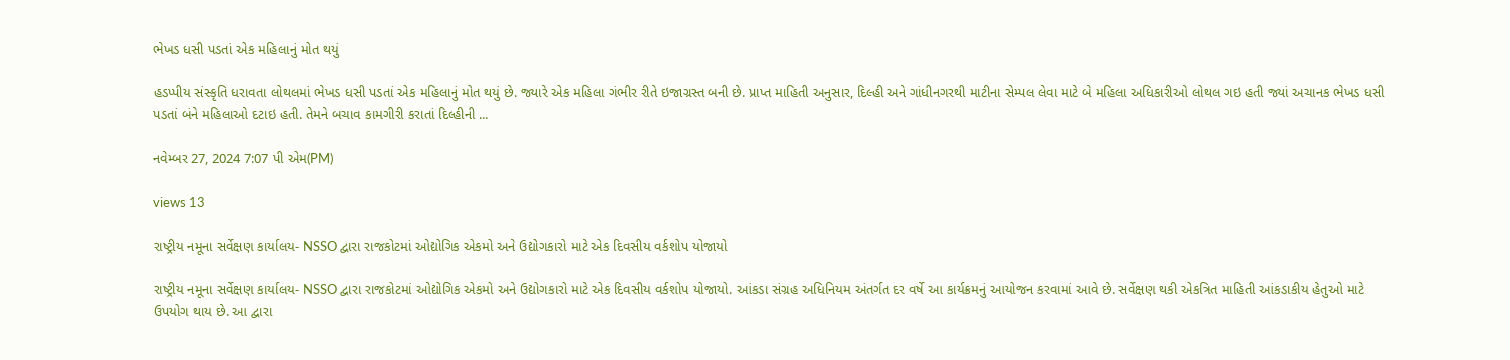ભેખડ ધસી પડતાં એક મહિલાનું મોત થયું

હડપ્પીય સંસ્કૃતિ ધરાવતા લોથલમાં ભેખડ ધસી પડતાં એક મહિલાનું મોત થયું છે. જ્યારે એક મહિલા ગંભીર રીતે ઇજાગ્રસ્ત બની છે. પ્રાપ્ત માહિતી અનુસાર, દિલ્હી અને ગાંધીનગરથી માટીના સેમ્પલ લેવા માટે બે મહિલા અધિકારીઓ લોથલ ગઇ હતી જ્યાં અચાનક ભેખડ ધસી પડતાં બંને મહિલાઓ દટાઇ હતી. તેમને બચાવ કામગીરી કરાતાં દિલ્હીની ...

નવેમ્બર 27, 2024 7:07 પી એમ(PM)

views 13

રાષ્ટ્રીય નમૂના સર્વેક્ષણ કાર્યાલય- NSSO દ્વારા રાજકોટમાં ઓદ્યોગિક એકમો અને ઉદ્યોગકારો માટે એક દિવસીય વર્કશોપ યોજાયો

રાષ્ટ્રીય નમૂના સર્વેક્ષણ કાર્યાલય- NSSO દ્વારા રાજકોટમાં ઓદ્યોગિક એકમો અને ઉદ્યોગકારો માટે એક દિવસીય વર્કશોપ યોજાયો. આંકડા સંગ્રહ અધિનિયમ અંતર્ગત દર વર્ષે આ કાર્યક્રમનું આયોજન કરવામાં આવે છે. સર્વેક્ષણ થકી એકત્રિત માહિતી આંકડાકીય હેતુઓ માટે ઉપયોગ થાય છે. આ દ્વારા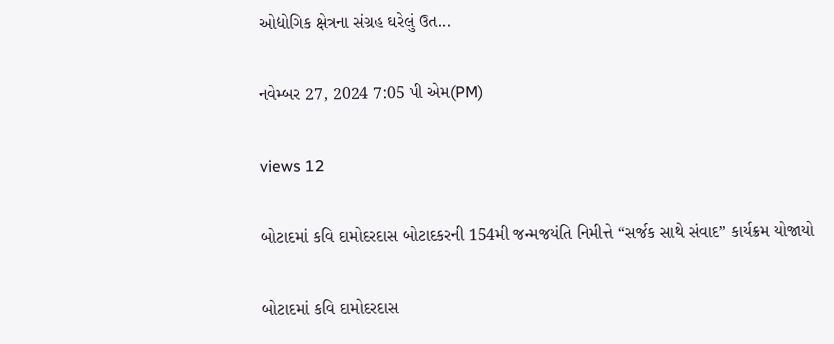ઓદ્યોગિક ક્ષેત્રના સંગ્રહ ઘરેલું ઉત...

નવેમ્બર 27, 2024 7:05 પી એમ(PM)

views 12

બોટાદમાં કવિ દામોદરદાસ બોટાદકરની 154મી જન્મજયંતિ નિમીત્તે “સર્જક સાથે સંવાદ” કાર્યક્રમ યોજાયો

બોટાદમાં કવિ દામોદરદાસ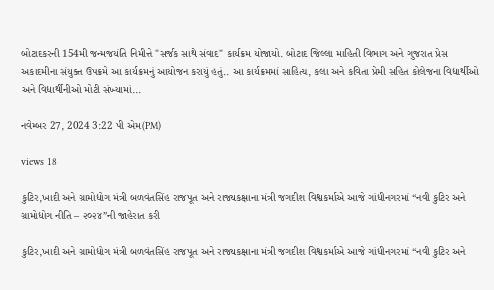બોટાદકરની 154મી જન્મજયંતિ નિમીત્તે "સર્જક સાથે સંવાદ" કાર્યક્રમ યોજાયો. બોટાદ જિલ્લા માહિતી વિભાગ અને ગુજરાત પ્રેસ અકાદમીના સંયુક્ત ઉપક્રમે આ કાર્યક્રમનું આયોજન કરાયું હતું.. આ કાર્યક્રમમાં સાહિત્ય, કલા અને કવિતા પ્રેમી સહિત કોલેજના વિદ્યાર્થીઓ અને વિદ્યાર્થીનીઓ મોટી સંખ્યામાં...

નવેમ્બર 27, 2024 3:22 પી એમ(PM)

views 18

કુટિર,ખાદી અને ગ્રામોદ્યોગ મંત્રી બળવંતસિંહ રાજપૂત અને રાજ્યકક્ષાના મંત્રી જગદીશ વિશ્વકર્માએ આજે ગાંધીનગરમાં “નવી કુટિર અને ગ્રામોદ્યોગ નીતિ – ૨૦૨૪”ની જાહેરાત કરી

કુટિર,ખાદી અને ગ્રામોદ્યોગ મંત્રી બળવંતસિંહ રાજપૂત અને રાજ્યકક્ષાના મંત્રી જગદીશ વિશ્વકર્માએ આજે ગાંધીનગરમાં “નવી કુટિર અને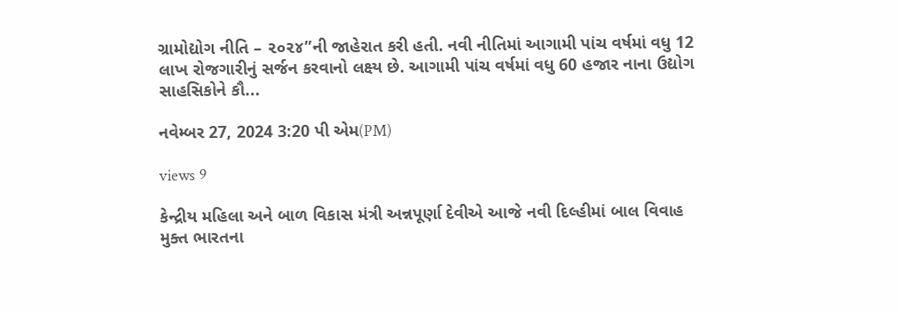ગ્રામોદ્યોગ નીતિ – ૨૦૨૪”ની જાહેરાત કરી હતી. નવી નીતિમાં આગામી પાંચ વર્ષમાં વધુ 12 લાખ રોજગારીનું સર્જન કરવાનો લક્ષ્ય છે. આગામી પાંચ વર્ષમાં વધુ 60 હજાર નાના ઉદ્યોગ સાહસિકોને કૌ...

નવેમ્બર 27, 2024 3:20 પી એમ(PM)

views 9

કેન્દ્રીય મહિલા અને બાળ વિકાસ મંત્રી અન્નપૂર્ણા દેવીએ આજે નવી દિલ્હીમાં બાલ વિવાહ મુક્ત ભારતના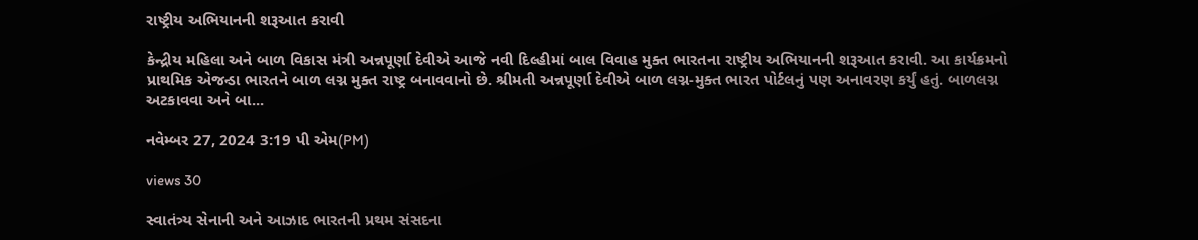રાષ્ટ્રીય અભિયાનની શરૂઆત કરાવી

કેન્દ્રીય મહિલા અને બાળ વિકાસ મંત્રી અન્નપૂર્ણા દેવીએ આજે નવી દિલ્હીમાં બાલ વિવાહ મુક્ત ભારતના રાષ્ટ્રીય અભિયાનની શરૂઆત કરાવી. આ કાર્યક્રમનો પ્રાથમિક એજન્ડા ભારતને બાળ લગ્ન મુક્ત રાષ્ટ્ર બનાવવાનો છે. શ્રીમતી અન્નપૂર્ણા દેવીએ બાળ લગ્ન-મુક્ત ભારત પોર્ટલનું પણ અનાવરણ કર્યું હતું. બાળલગ્ન અટકાવવા અને બા...

નવેમ્બર 27, 2024 3:19 પી એમ(PM)

views 30

સ્વાતંત્ર્ય સેનાની અને આઝાદ ભારતની પ્રથમ સંસદના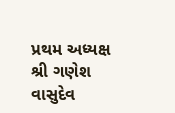પ્રથમ અધ્યક્ષ શ્રી ગણેશ વાસુદેવ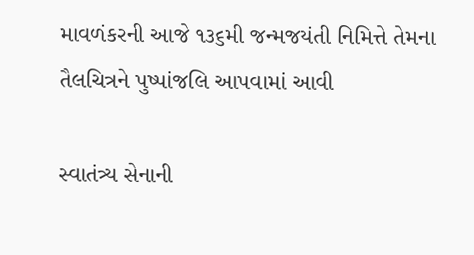માવળંકરની આજે ૧૩૬મી જન્મજયંતી નિમિત્તે તેમના તૈલચિત્રને પુષ્પાંજલિ આપવામાં આવી

સ્વાતંત્ર્ય સેનાની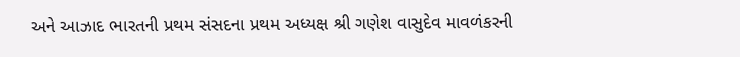અને આઝાદ ભારતની પ્રથમ સંસદના પ્રથમ અધ્યક્ષ શ્રી ગણેશ વાસુદેવ માવળંકરની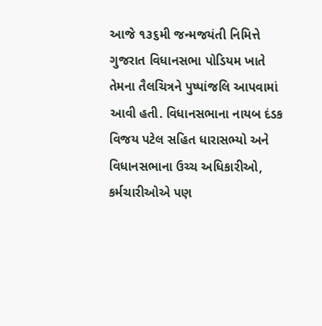આજે ૧૩૬મી જન્મજયંતી નિમિત્તે ગુજરાત વિધાનસભા પોડિયમ ખાતે તેમના તૈલચિત્રને પુષ્પાંજલિ આપવામાં આવી હતી. વિધાનસભાના નાયબ દંડક વિજય પટેલ સહિત ધારાસભ્યો અને વિધાનસભાના ઉચ્ચ અધિકારીઓ, કર્મચારીઓએ પણ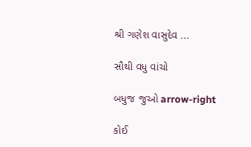શ્રી ગણેશ વાસુદેવ ...

સૌથી વધુ વાંચો

બધુજ જુઓ arrow-right

કોઈ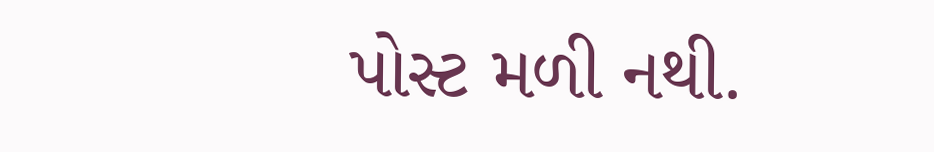પોસ્ટ મળી નથી.